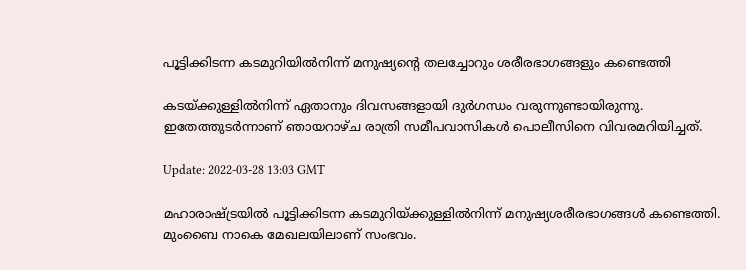പൂട്ടിക്കിടന്ന കടമുറിയിൽനിന്ന് മനുഷ്യന്റെ തലച്ചോറും ശരീരഭാഗങ്ങളും കണ്ടെത്തി

കടയ്ക്കുള്ളിൽനിന്ന് ഏതാനും ദിവസങ്ങളായി ദുർഗന്ധം വരുന്നുണ്ടായിരുന്നു. ഇതേത്തുടർന്നാണ് ഞായറാഴ്ച രാത്രി സമീപവാസികൾ പൊലീസിനെ വിവരമറിയിച്ചത്.

Update: 2022-03-28 13:03 GMT

മഹാരാഷ്ട്രയിൽ പൂട്ടിക്കിടന്ന കടമുറിയ്ക്കുള്ളിൽനിന്ന് മനുഷ്യശരീരഭാഗങ്ങൾ കണ്ടെത്തി. മുംബൈ നാകെ മേഖലയിലാണ് സംഭവം.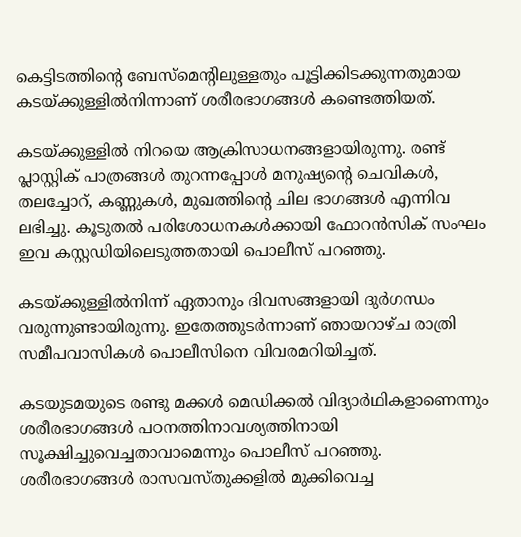കെട്ടിടത്തിന്റെ ബേസ്‌മെന്റിലുള്ളതും പൂട്ടിക്കിടക്കുന്നതുമായ കടയ്ക്കുള്ളിൽനിന്നാണ് ശരീരഭാഗങ്ങൾ കണ്ടെത്തിയത്.

കടയ്ക്കുള്ളിൽ നിറയെ ആക്രിസാധനങ്ങളായിരുന്നു. രണ്ട് പ്ലാസ്റ്റിക് പാത്രങ്ങൾ തുറന്നപ്പോൾ മനുഷ്യന്റെ ചെവികൾ, തലച്ചോറ്, കണ്ണുകൾ, മുഖത്തിന്റെ ചില ഭാഗങ്ങൾ എന്നിവ ലഭിച്ചു. കൂടുതൽ പരിശോധനകൾക്കായി ഫോറൻസിക് സംഘം ഇവ കസ്റ്റഡിയിലെടുത്തതായി പൊലീസ് പറഞ്ഞു.

കടയ്ക്കുള്ളിൽനിന്ന് ഏതാനും ദിവസങ്ങളായി ദുർഗന്ധം വരുന്നുണ്ടായിരുന്നു. ഇതേത്തുടർന്നാണ് ഞായറാഴ്ച രാത്രി സമീപവാസികൾ പൊലീസിനെ വിവരമറിയിച്ചത്.

കടയുടമയുടെ രണ്ടു മക്കൾ മെഡിക്കൽ വിദ്യാർഥികളാണെന്നും ശരീരഭാഗങ്ങൾ പഠനത്തിനാവശ്യത്തിനായി സൂക്ഷിച്ചുവെച്ചതാവാമെന്നും പൊലീസ് പറഞ്ഞു. ശരീരഭാഗങ്ങൾ രാസവസ്തുക്കളിൽ മുക്കിവെച്ച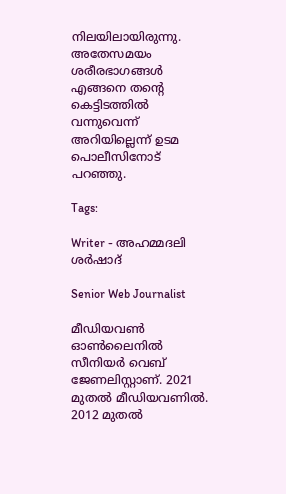നിലയിലായിരുന്നു. അതേസമയം ശരീരഭാഗങ്ങൾ എങ്ങനെ തന്റെ കെട്ടിടത്തിൽ വന്നുവെന്ന് അറിയില്ലെന്ന് ഉടമ പൊലീസിനോട് പറഞ്ഞു.

Tags:

Writer - അഹമ്മദലി ശര്‍ഷാദ്

Senior Web Journalist

മീഡിയവൺ ഓൺലൈനിൽ സീനിയർ വെബ് ജേണലിസ്റ്റാണ്. 2021 മുതൽ മീഡിയവണിൽ. 2012 മുതൽ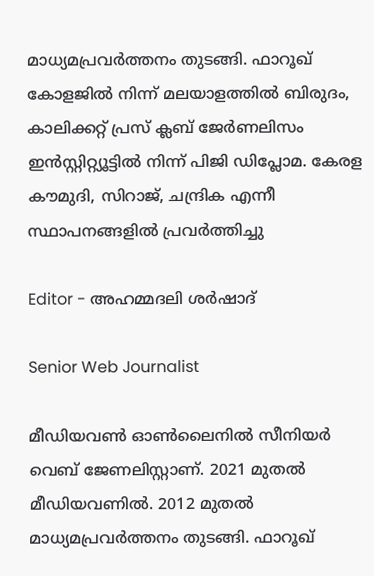മാധ്യമപ്രവർത്തനം തുടങ്ങി. ഫാറൂഖ് കോളജിൽ നിന്ന് മലയാളത്തിൽ ബിരുദം, കാലിക്കറ്റ് പ്രസ് ക്ലബ് ജേർണലിസം ഇൻസ്റ്റിറ്റ്യൂട്ടിൽ നിന്ന് പിജി ഡിപ്ലോമ. കേരള കൗമുദി, സിറാജ്, ചന്ദ്രിക എന്നീ സ്ഥാപനങ്ങളിൽ പ്രവർത്തിച്ചു

Editor - അഹമ്മദലി ശര്‍ഷാദ്

Senior Web Journalist

മീഡിയവൺ ഓൺലൈനിൽ സീനിയർ വെബ് ജേണലിസ്റ്റാണ്. 2021 മുതൽ മീഡിയവണിൽ. 2012 മുതൽ മാധ്യമപ്രവർത്തനം തുടങ്ങി. ഫാറൂഖ്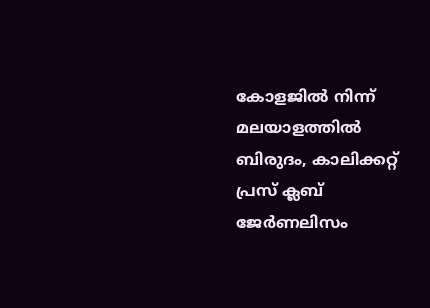കോളജിൽ നിന്ന് മലയാളത്തിൽ ബിരുദം, കാലിക്കറ്റ് പ്രസ് ക്ലബ് ജേർണലിസം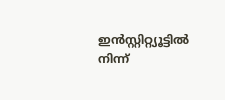ഇൻസ്റ്റിറ്റ്യൂട്ടിൽ നിന്ന്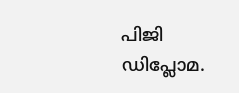പിജി ഡിപ്ലോമ.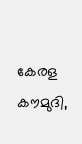കേരള കൗമുദി,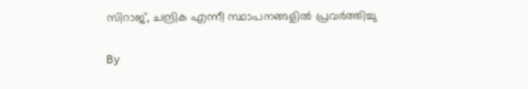സിറാജ്, ചന്ദ്രിക എന്നീ സ്ഥാപനങ്ങളിൽ പ്രവർത്തിച്ചു

By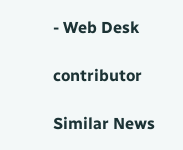- Web Desk

contributor

Similar News